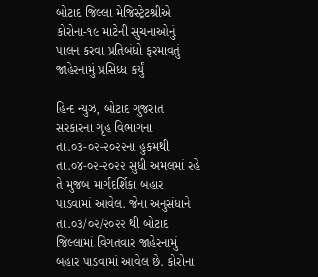બોટાદ જિલ્લા મેજિસ્ટ્રેટશ્રીએ કોરોના-૧૯ માટેની સુચનાઓનું પાલન કરવા પ્રતિબંધો ફરમાવતું જાહેરનામું પ્રસિધ્ધ કર્યું

હિન્દ ન્યુઝ, બોટાદ ગુજરાત સરકારના ગૃહ વિભાગના તા.૦૩-૦૨-૨૦૨૨ના હુકમથી તા.૦૪-૦૨-૨૦૨૨ સુધી અમલમાં રહે તે મુજબ માર્ગદર્શિકા બહાર પાડવામાં આવેલ. જેના અનુસંધાને તા.૦૩/૦૨/૨૦૨૨ થી બોટાદ જિલ્લામાં વિગતવાર જાહેરનામું બહાર પાડવામાં આવેલ છે. કોરોના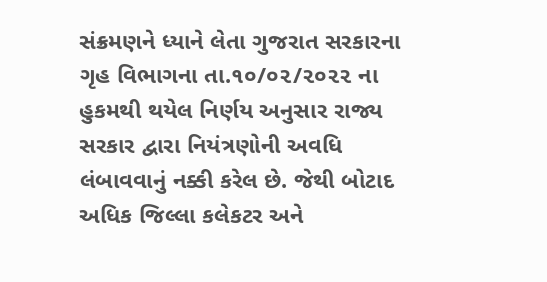સંક્રમણને ધ્યાને લેતા ગુજરાત સરકારના ગૃહ વિભાગના તા.૧૦/૦૨/૨૦૨૨ ના હુકમથી થયેલ નિર્ણય અનુસાર રાજ્ય સરકાર દ્વારા નિયંત્રણોની અવધિ લંબાવવાનું નક્કી કરેલ છે. જેથી બોટાદ અધિક જિલ્લા કલેકટર અને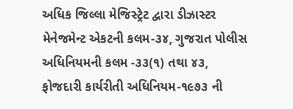અધિક જિલ્લા મેજિસ્ટ્રેટ દ્વારા ડીઝાસ્ટર મેનેજમેન્ટ એકટની કલમ-૩૪, ગુજરાત પોલીસ અધિનિયમની કલમ -૩૩(૧) તથા ૪૩, ફોજદારી કાર્યરીતી અધિનિયમ-૧૯૭૩ ની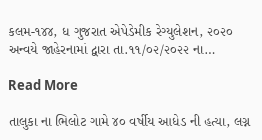કલમ-૧૪૪, ધ ગુજરાત એપેડેમીક રેગ્યુલેશન, ૨૦૨૦ અન્વયે જાહેરનામાં દ્વારા તા.૧૧/૦૨/૨૦૨૨ ના…

Read More

તાલુકા ના ભિલોટ ગામે ૪૦ વર્ષીય આધેડ ની હત્યા, લગ્ન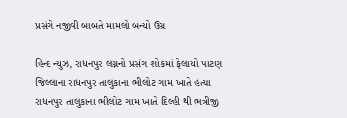પ્રસંગે નજીવી બાબતે મામલો બન્યો ઉગ્ર

હિન્દ ન્યુઝ, રાધનપુર લગ્નનો પ્રસંગ શોકમાં ફેલાયો પાટણ જિલ્લાના રાધનપુર તાલુકાના ભીલોટ ગામ ખાતે હત્યા રાધનપુર તાલુકાના ભીલોટ ગામ ખાતે દિલ્હી થી ભત્રીજી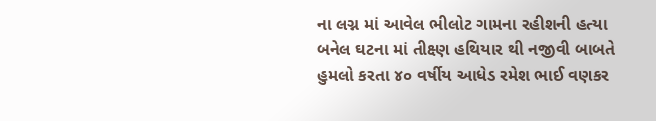ના લગ્ન માં આવેલ ભીલોટ ગામના રહીશની હત્યા બનેલ ઘટના માં તીક્ષ્ણ હથિયાર થી નજીવી બાબતે હુમલો કરતા ૪૦ વર્ષીય આધેડ રમેશ ભાઈ વણકર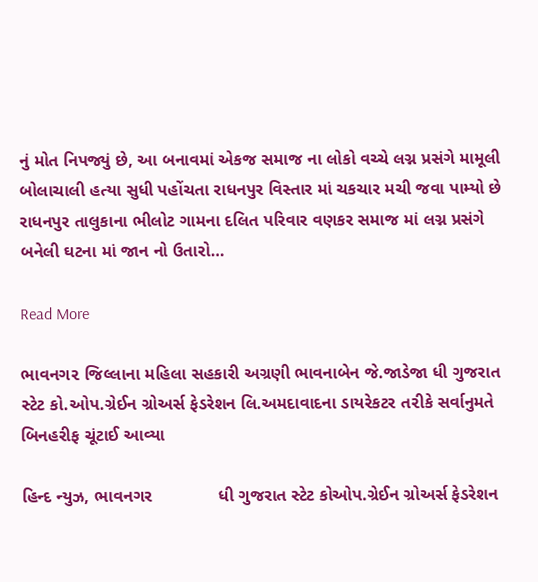નું મોત નિપજ્યું છે, આ બનાવમાં એકજ સમાજ ના લોકો વચ્ચે લગ્ન પ્રસંગે મામૂલી બોલાચાલી હત્યા સુધી પહોંચતા રાધનપુર વિસ્તાર માં ચકચાર મચી જવા પામ્યો છે રાધનપુર તાલુકાના ભીલોટ ગામના દલિત પરિવાર વણકર સમાજ માં લગ્ન પ્રસંગે બનેલી ઘટના માં જાન નો ઉતારો…

Read More

ભાવનગ૨ જિલ્લાના મહિલા સહકારી અગ્રણી ભાવનાબેન જે.જાડેજા ધી ગુજરાત સ્ટેટ કો.ઓપ.ગ્રેઈન ગ્રોઅર્સ ફેડરેશન લિ.અમદાવાદના ડાયરેકટર ત૨ીકે સર્વાનુમતે બિનહરીફ ચૂંટાઈ આવ્યા

હિન્દ ન્યુઝ, ભાવનગર              ધી ગુજરાત સ્ટેટ કોઓપ.ગ્રેઈન ગ્રોઅર્સ ફેડરેશન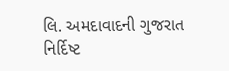લિ. અમદાવાદની ગુજરાત નિર્દિષ્ટ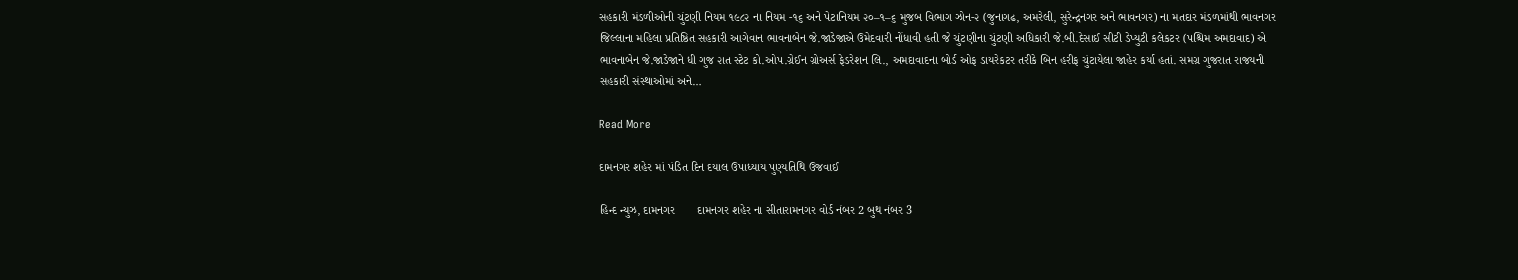સહકારી મંડળીઓની ચુંટણી નિયમ ૧૯૮૨ ના નિયમ -૧૬ અને પેટાનિયમ ૨૦–૧–૬ મુજબ વિભાગ ઝોન-૨ (જુનાગઢ, અમરેલી, સુરેન્દ્રનગર અને ભાવનગર) ના મતદાર મંડળમાંથી ભાવનગર જિલ્લાના મહિલા પ્રતિષ્ઠિત સહકારી આગેવાન ભાવનાબેન જે.જાડેજાએ ઉમેદવારી નોંધાવી હતી જે ચુંટણીના ચુંટણી અધિકારી જે.બી.દેસાઈ સીટી ડેપ્યુટી કલેકટર (પશ્ચિમ અમદાવાદ) એ ભાવનાબેન જે.જાડેજાને ધી ગુજ ૨ાત સ્ટેટ કો.ઓપ.ગ્રેઈન ગ્રોઅર્સ ફેડરેશન લિ., અમદાવાદના બોર્ડ ઓફ ડાયરેકટર તરીકે બિન હરીફ ચુંટાયેલા જાહેર કર્યા હતાં. સમગ્ર ગુજરાત રાજયની સહકારી સંસ્થાઓમાં અને…

Read More

દામનગર શહેર માં પંડિત દિન દયાલ ઉપાધ્યાય પુણ્યતિથિ ઉજવાઈ

હિન્દ ન્યુઝ, દામનગર       દામનગર શહેર ના સીતારામનગર વોર્ડ નંબર 2 બુથ નંબર 3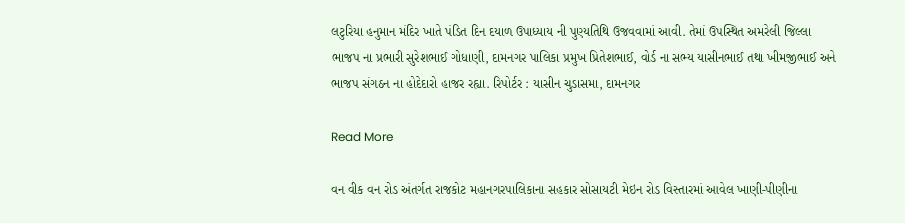લટુરિયા હનુમાન મંદિર ખાતે પંડિત દિન દયાળ ઉપાધ્યાય ની પુણ્યતિથિ ઉજવવામાં આવી. તેમાં ઉપસ્થિત અમરેલી જિલ્લા ભાજપ ના પ્રભારી સુરેશભાઈ ગોધાણી, દામનગર પાલિકા પ્રમુખ પ્રિતેશભાઈ, વોર્ડ ના સભ્ય યાસીનભાઈ તથા ખીમજીભાઈ અને ભાજપ સંગઠન ના હોદેદારો હાજર રહ્યા. રિપોર્ટર : યાસીન ચુડાસમા, દામનગર

Read More

વન વીક વન રોડ અંતર્ગત રાજકોટ મહાનગરપાલિકાના સહકાર સોસાયટી મેઇન રોડ વિસ્તારમાં આવેલ ખાણી-પીણીના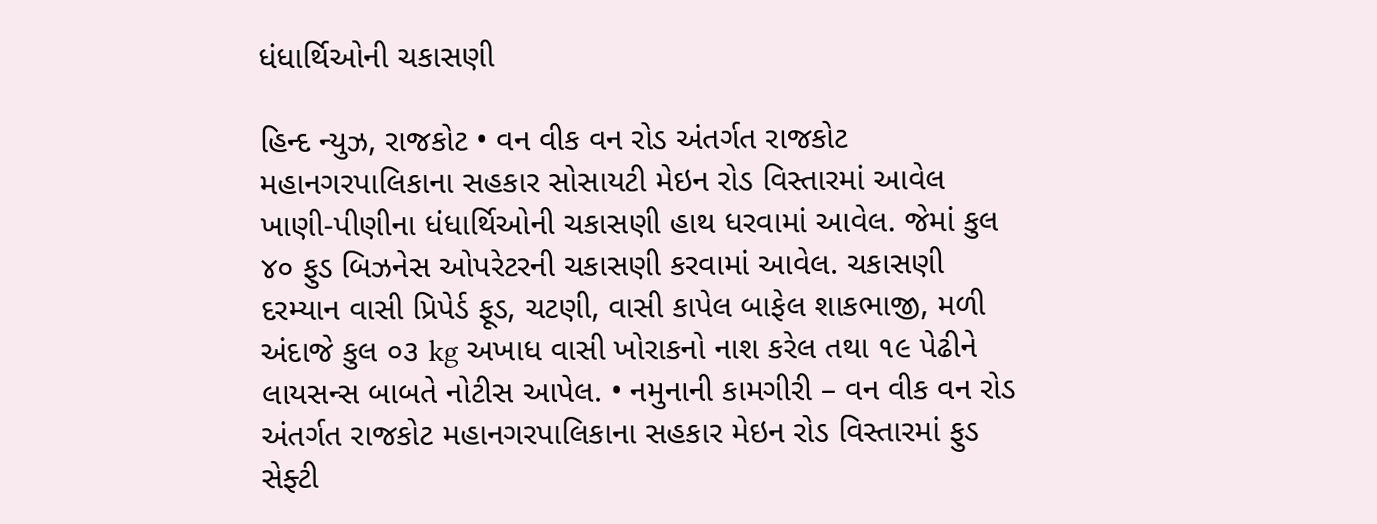ધંધાર્થિઓની ચકાસણી

હિન્દ ન્યુઝ, રાજકોટ • વન વીક વન રોડ અંતર્ગત રાજકોટ મહાનગરપાલિકાના સહકાર સોસાયટી મેઇન રોડ વિસ્તારમાં આવેલ ખાણી-પીણીના ધંધાર્થિઓની ચકાસણી હાથ ધરવામાં આવેલ. જેમાં કુલ ૪૦ ફુડ બિઝનેસ ઓપરેટરની ચકાસણી કરવામાં આવેલ. ચકાસણી દરમ્યાન વાસી પ્રિપેર્ડ ફૂડ, ચટણી, વાસી કાપેલ બાફેલ શાકભાજી, મળી અંદાજે કુલ ૦૩ kg અખાધ વાસી ખોરાકનો નાશ કરેલ તથા ૧૯ પેઢીને લાયસન્સ બાબતે નોટીસ આપેલ. • નમુનાની કામગીરી – વન વીક વન રોડ અંતર્ગત રાજકોટ મહાનગરપાલિકાના સહકાર મેઇન રોડ વિસ્તારમાં ફુડ સેફ્ટી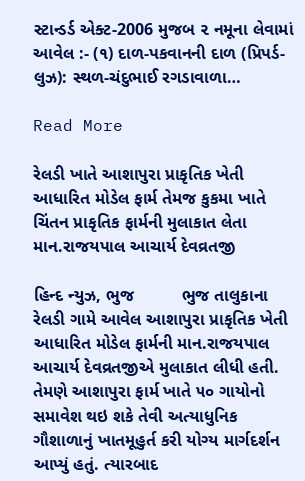સ્ટાન્ડર્ડ એક્ટ-2006 મુજબ ૨ નમૂના લેવામાં આવેલ :- (૧) દાળ-પકવાનની દાળ (પ્રિપર્ડ-લુઝ): સ્થળ-ચંદુભાઈ રગડાવાળા…

Read More

રેલડી ખાતે આશાપુરા પ્રાકૃતિક ખેતી આધારિત મોડેલ ફાર્મ તેમજ કુકમા ખાતે ચિંતન પ્રાકૃતિક ફાર્મની મુલાકાત લેતા માન.રાજયપાલ આચાર્ય દેવવ્રતજી

હિન્દ ન્યુઝ, ભુજ          ભુજ તાલુકાના રેલડી ગામે આવેલ આશાપુરા પ્રાકૃતિક ખેતી આધારિત મોડેલ ફાર્મની માન.રાજયપાલ આચાર્ય દેવવ્રતજીએ મુલાકાત લીધી હતી. તેમણે આશાપુરા ફાર્મ ખાતે ૫૦ ગાયોનો સમાવેશ થઇ શકે તેવી અત્યાધુનિક ગૌશાળાનું ખાતમૂહુર્ત કરી યોગ્ય માર્ગદર્શન આપ્યું હતું. ત્યારબાદ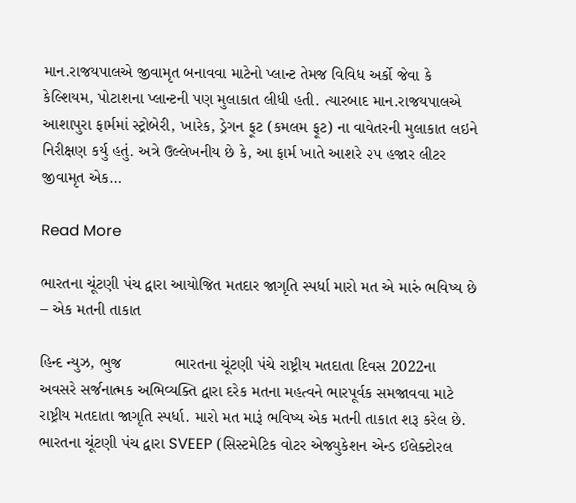માન.રાજયપાલએ જીવામૃત બનાવવા માટેનો પ્લાન્ટ તેમજ વિવિધ અર્કો જેવા કે કેલ્શિયમ, પોટાશના પ્લાન્ટની પણ મુલાકાત લીધી હતી. ત્યારબાદ માન.રાજયપાલએ આશાપુરા ફાર્મમાં સ્ટ્રોબેરી, ખારેક, ડ્રેગન ફૂટ (કમલમ ફૂટ) ના વાવેતરની મુલાકાત લઇને નિરીક્ષણ કર્યુ હતું. અત્રે ઉલ્લેખનીય છે કે, આ ફાર્મ ખાતે આશરે ૨૫ હજાર લીટર જીવામૃત એક…

Read More

ભારતના ચૂંટણી પંચ દ્વારા આયોજિત મતદાર જાગૃતિ સ્પર્ધા મારો મત એ મારું ભવિષ્ય છે – એક મતની તાકાત

હિન્દ ન્યુઝ, ભુજ            ભારતના ચૂંટણી પંચે રાષ્ટ્રીય મતદાતા દિવસ 2022ના અવસરે સર્જનાત્મક અભિવ્યક્તિ દ્વારા દરેક મતના મહત્વને ભારપૂર્વક સમજાવવા માટે રાષ્ટ્રીય મતદાતા જાગૃતિ સ્પર્ધા. મારો મત મારૂં ભવિષ્ય એક મતની તાકાત શરૂ કરેલ છે. ભારતના ચૂંટણી પંચ દ્વારા SVEEP (સિસ્ટમેટિક વોટર એજ્યુકેશન એન્ડ ઈલેક્ટોરલ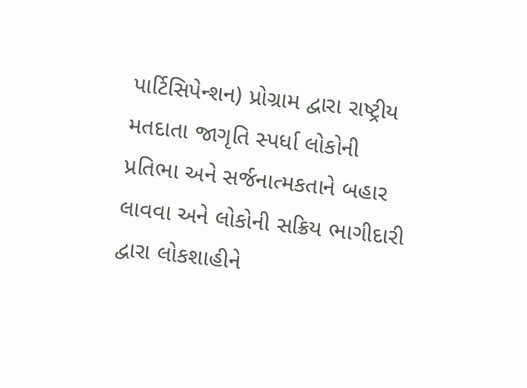પાર્ટિસિપેન્શન) પ્રોગ્રામ દ્વારા રાષ્ટ્રીય મતદાતા જાગૃતિ સ્પર્ધા લોકોની પ્રતિભા અને સર્જનાત્મકતાને બહાર લાવવા અને લોકોની સક્રિય ભાગીદારી દ્વારા લોકશાહીને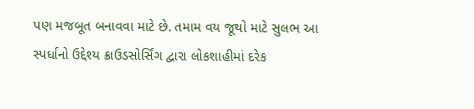પણ મજબૂત બનાવવા માટે છે. તમામ વય જૂથો માટે સુલભ આ સ્પર્ધાનો ઉદ્દેશ્ય ક્રાઉડસોર્સિંગ દ્વારા લોકશાહીમાં દરેક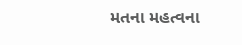મતના મહત્વના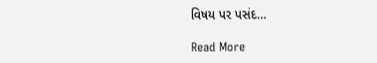વિષય પર પસંદ…

Read More